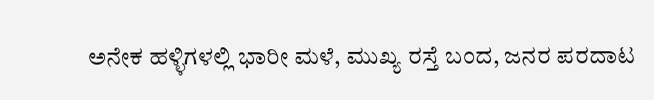ಅನೇಕ ಹಳ್ಳಿಗಳಲ್ಲಿ ಭಾರೀ ಮಳೆ, ಮುಖ್ಯ ರಸ್ತೆ ಬಂದ, ಜನರ ಪರದಾಟ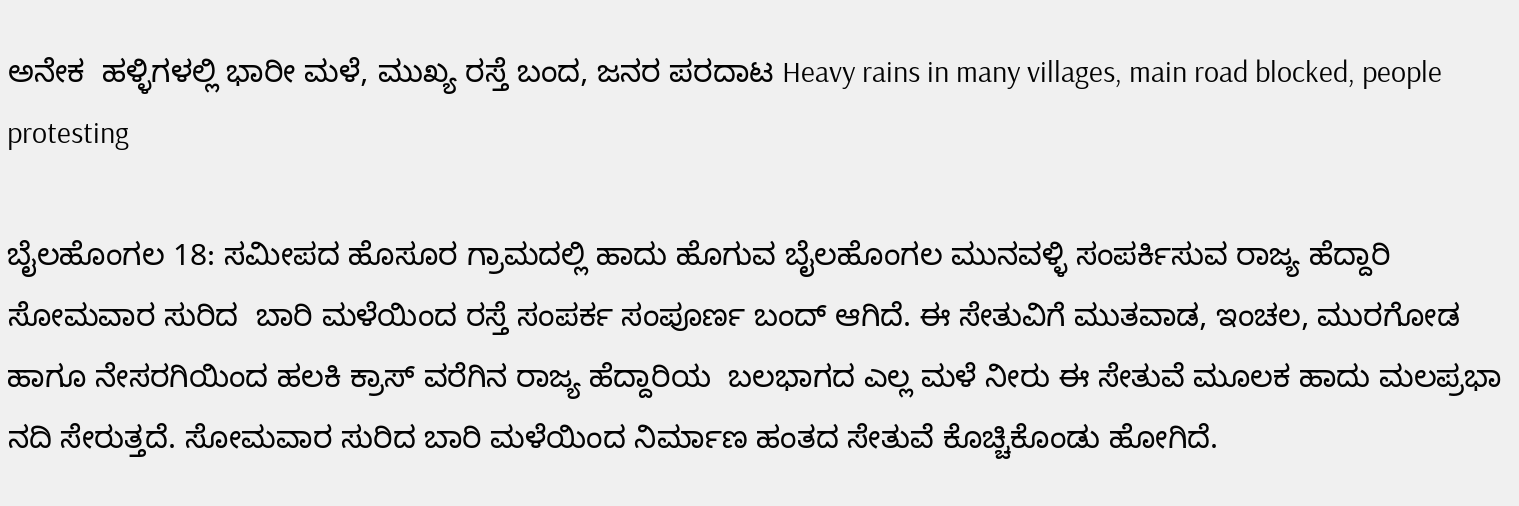ಅನೇಕ  ಹಳ್ಳಿಗಳಲ್ಲಿ ಭಾರೀ ಮಳೆ, ಮುಖ್ಯ ರಸ್ತೆ ಬಂದ, ಜನರ ಪರದಾಟ Heavy rains in many villages, main road blocked, people protesting

ಬೈಲಹೊಂಗಲ 18: ಸಮೀಪದ ಹೊಸೂರ ಗ್ರಾಮದಲ್ಲಿ ಹಾದು ಹೊಗುವ ಬೈಲಹೊಂಗಲ ಮುನವಳ್ಳಿ ಸಂಪರ್ಕಿಸುವ ರಾಜ್ಯ ಹೆದ್ದಾರಿ ಸೋಮವಾರ ಸುರಿದ  ಬಾರಿ ಮಳೆಯಿಂದ ರಸ್ತೆ ಸಂಪರ್ಕ ಸಂಪೂರ್ಣ ಬಂದ್ ಆಗಿದೆ. ಈ ಸೇತುವಿಗೆ ಮುತವಾಡ, ಇಂಚಲ, ಮುರಗೋಡ ಹಾಗೂ ನೇಸರಗಿಯಿಂದ ಹಲಕಿ ಕ್ರಾಸ್ ವರೆಗಿನ ರಾಜ್ಯ ಹೆದ್ದಾರಿಯ  ಬಲಭಾಗದ ಎಲ್ಲ ಮಳೆ ನೀರು ಈ ಸೇತುವೆ ಮೂಲಕ ಹಾದು ಮಲಪ್ರಭಾ ನದಿ ಸೇರುತ್ತದೆ. ಸೋಮವಾರ ಸುರಿದ ಬಾರಿ ಮಳೆಯಿಂದ ನಿರ್ಮಾಣ ಹಂತದ ಸೇತುವೆ ಕೊಚ್ಚಿಕೊಂಡು ಹೋಗಿದೆ.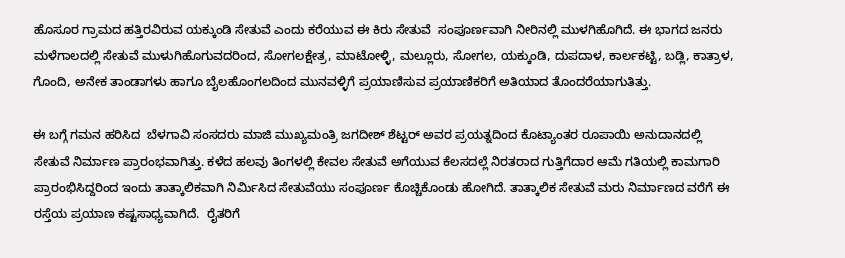ಹೊಸೂರ ಗ್ರಾಮದ ಹತ್ತಿರವಿರುವ ಯಕ್ಕುಂಡಿ ಸೇತುವೆ ಎಂದು ಕರೆಯುವ ಈ ಕಿರು ಸೇತುವೆ  ಸಂಪೂರ್ಣವಾಗಿ ನೀರಿನಲ್ಲಿ ಮುಳಗಿಹೊಗಿದೆ. ಈ ಭಾಗದ ಜನರು ಮಳೆಗಾಲದಲ್ಲಿ ಸೇತುವೆ ಮುಳುಗಿಹೊಗುವದರಿಂದ, ಸೋಗಲಕ್ಷೇತ್ರ, ಮಾಟೋಳ್ಳಿ, ಮಲ್ಲೂರು, ಸೋಗಲ, ಯಕ್ಕುಂಡಿ, ದುಪದಾಳ, ಕಾರ್ಲಕಟ್ಟಿ, ಬಡ್ಲಿ, ಕಾತ್ರಾಳ, ಗೊಂದಿ, ಅನೇಕ ತಾಂಡಾಗಳು ಹಾಗೂ ಬೈಲಹೊಂಗಲದಿಂದ ಮುನವಳ್ಳಿಗೆ ಪ್ರಯಾಣಿಸುವ ಪ್ರಯಾಣಿಕರಿಗೆ ಅತಿಯಾದ ತೊಂದರೆಯಾಗುತಿತ್ತು.

ಈ ಬಗ್ಗೆ ಗಮನ ಹರಿಸಿದ  ಬೆಳಗಾವಿ ಸಂಸದರು ಮಾಜಿ ಮುಖ್ಯಮಂತ್ರಿ ಜಗದೀಶ್ ಶೆಟ್ಟರ್ ಅವರ ಪ್ರಯತ್ನದಿಂದ ಕೊಟ್ಯಾಂತರ ರೂಪಾಯಿ ಅನುದಾನದಲ್ಲಿ ಸೇತುವೆ ನಿರ್ಮಾಣ ಪ್ರಾರಂಭವಾಗಿತ್ತು. ಕಳೆದ ಹಲವು ತಿಂಗಳಲ್ಲಿ ಕೇವಲ ಸೇತುವೆ ಅಗೆಯುವ ಕೆಲಸದಲ್ಲೆ ನಿರತರಾದ ಗುತ್ತಿಗೆದಾರ ಆಮೆ ಗತಿಯಲ್ಲಿ ಕಾಮಗಾರಿ ಪ್ರಾರಂಭಿಸಿದ್ದರಿಂದ ಇಂದು ತಾತ್ಕಾಲಿಕವಾಗಿ ನಿರ್ಮಿಸಿದ ಸೇತುವೆಯು ಸಂಪೂರ್ಣ ಕೊಚ್ಚಿಕೊಂಡು ಹೋಗಿದೆ. ತಾತ್ಕಾಲಿಕ ಸೇತುವೆ ಮರು ನಿರ್ಮಾಣದ ವರೆಗೆ ಈ ರಸ್ತೆಯ ಪ್ರಯಾಣ ಕಷ್ಟಸಾಧ್ಯವಾಗಿದೆ.  ರೈತರಿಗೆ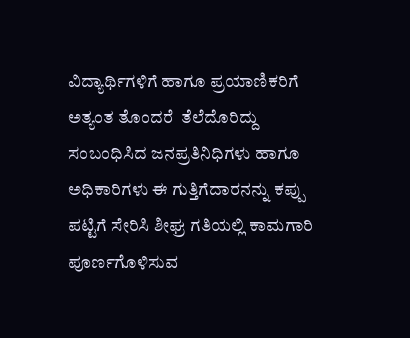ವಿದ್ಯಾರ್ಥಿಗಳಿಗೆ ಹಾಗೂ ಪ್ರಯಾಣಿಕರಿಗೆ ಅತ್ಯಂತ ತೊಂದರೆ  ತೆಲೆದೊರಿದ್ದು ಸಂಬಂಧಿಸಿದ ಜನಪ್ರತಿನಿಧಿಗಳು ಹಾಗೂ ಅಧಿಕಾರಿಗಳು ಈ ಗುತ್ತಿಗೆದಾರನನ್ನು ಕಪ್ಪು ಪಟ್ಟಿಗೆ ಸೇರಿಸಿ ಶೀಘ್ರ ಗತಿಯಲ್ಲಿ ಕಾಮಗಾರಿ ಪೂರ್ಣಗೊಳಿಸುವ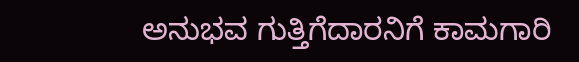ಅನುಭವ ಗುತ್ತಿಗೆದಾರನಿಗೆ ಕಾಮಗಾರಿ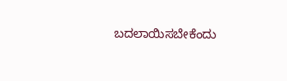ಬದಲಾಯಿಸಬೇಕೆಂದು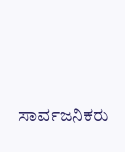ಸಾರ್ವಜನಿಕರು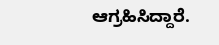ಆಗ್ರಹಿಸಿದ್ದಾರೆ.